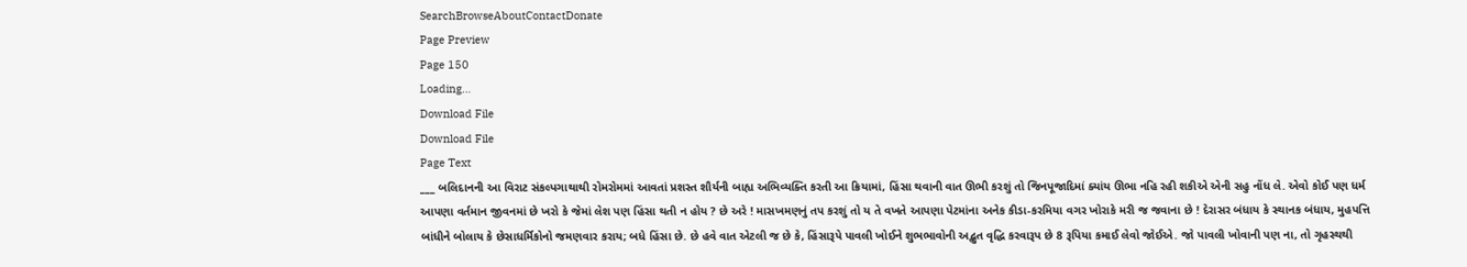SearchBrowseAboutContactDonate
Page Preview
Page 150
Loading...
Download File
Download File
Page Text
___ બલિદાનની આ વિરાટ સંકલ્પગાથાથી રોમરોમમાં આવતાં પ્રશસ્ત શૌર્યની બાહ્ય અભિવ્યક્તિ કરતી આ ક્રિયામાં, હિંસા થવાની વાત ઊભી કરશું તો જિનપૂજાદિમાં ક્યાંય ઊભા નહિ રહી શકીએ એની સહુ નોંધ લે. એવો કોઈ પણ ધર્મ આપણા વર્તમાન જીવનમાં છે ખરો કે જેમાં લેશ પણ હિંસા થતી ન હોય ? છે અરે ! માસખમણનું તપ કરશું તો ય તે વખતે આપણા પેટમાંના અનેક કીડા-કરમિયા વગર ખોરાકે મરી જ જવાના છે ! દેરાસર બંધાય કે સ્થાનક બંધાય, મુહપત્તિ બાંધીને બોલાય કે છેસાધર્મિકોનો જમણવાર કરાય; બધે હિંસા છે. છે હવે વાત એટલી જ છે કે, હિંસારૂપે પાવલી ખોઈને શુભભાવોની અદ્ભુત વૃદ્ધિ કરવારૂપ છે 8 રૂપિયા કમાઈ લેવો જોઈએ. જો પાવલી ખોવાની પણ ના, તો ગૃહસ્થથી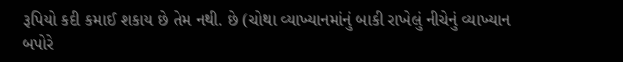રૂપિયો કદી કમાઈ શકાય છે તેમ નથી. છે (ચોથા વ્યાખ્યાનમાંનું બાકી રાખેલું નીચેનું વ્યાખ્યાન બપોરે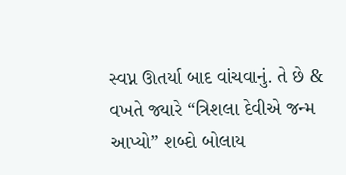સ્વપ્ન ઊતર્યા બાદ વાંચવાનું. તે છે & વખતે જ્યારે “ત્રિશલા દેવીએ જન્મ આપ્યો” શબ્દો બોલાય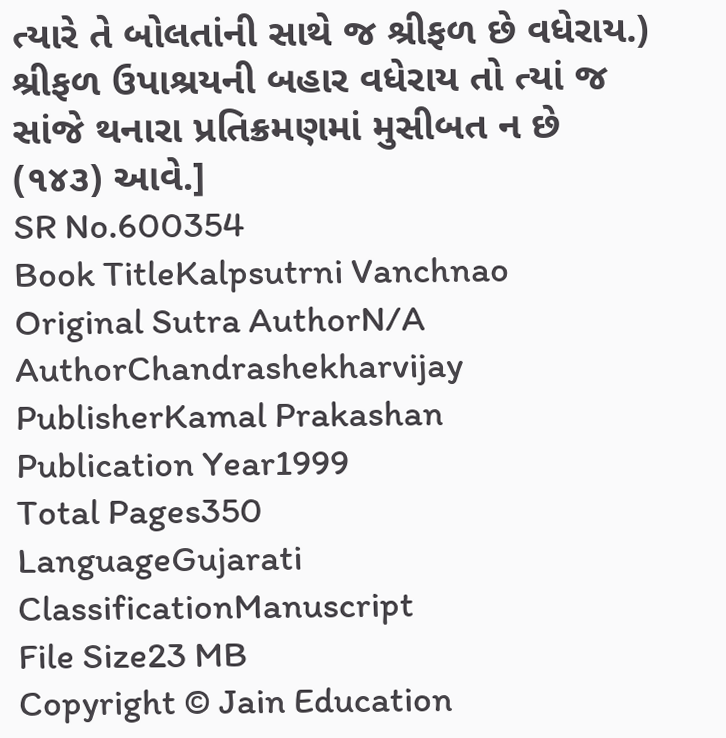ત્યારે તે બોલતાંની સાથે જ શ્રીફળ છે વધેરાય.) શ્રીફળ ઉપાશ્રયની બહાર વધેરાય તો ત્યાં જ સાંજે થનારા પ્રતિક્રમણમાં મુસીબત ન છે (૧૪૩) આવે.]
SR No.600354
Book TitleKalpsutrni Vanchnao
Original Sutra AuthorN/A
AuthorChandrashekharvijay
PublisherKamal Prakashan
Publication Year1999
Total Pages350
LanguageGujarati
ClassificationManuscript
File Size23 MB
Copyright © Jain Education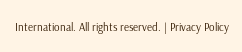International. All rights reserved. | Privacy Policy